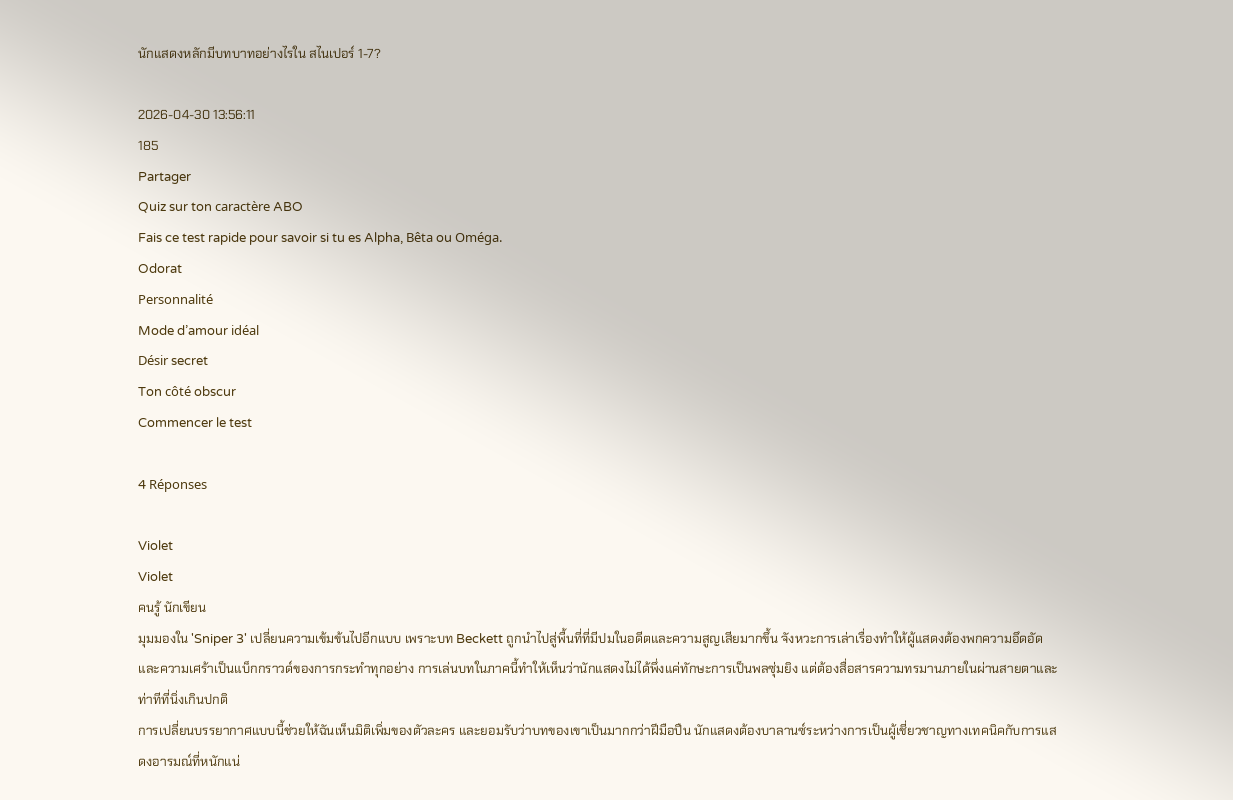นักแสดงหลักมีบทบาทอย่างไรใน สไนเปอร์ 1-7?

2026-04-30 13:56:11
185
Partager
Quiz sur ton caractère ABO
Fais ce test rapide pour savoir si tu es Alpha, Bêta ou Oméga.
Odorat
Personnalité
Mode d’amour idéal
Désir secret
Ton côté obscur
Commencer le test

4 Réponses

Violet
Violet
คนรู้ นักเขียน
มุมมองใน 'Sniper 3' เปลี่ยนความเข้มข้นไปอีกแบบ เพราะบท Beckett ถูกนำไปสู่พื้นที่ที่มีปมในอดีตและความสูญเสียมากขึ้น จังหวะการเล่าเรื่องทำให้ผู้แสดงต้องพกความอึดอัดและความเศร้าเป็นแบ็กกราวด์ของการกระทำทุกอย่าง การเล่นบทในภาคนี้ทำให้เห็นว่านักแสดงไม่ได้พึ่งแค่ทักษะการเป็นพลซุ่มยิง แต่ต้องสื่อสารความทรมานภายในผ่านสายตาและท่าทีที่นิ่งเกินปกติ
การเปลี่ยนบรรยากาศแบบนี้ช่วยให้ฉันเห็นมิติเพิ่มของตัวละคร และยอมรับว่าบทของเขาเป็นมากกว่าฝีมือปืน นักแสดงต้องบาลานซ์ระหว่างการเป็นผู้เชี่ยวชาญทางเทคนิคกับการแสดงอารมณ์ที่หนักแน่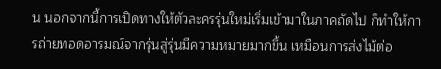น นอกจากนี้การเปิดทางให้ตัวละครรุ่นใหม่เริ่มเข้ามาในภาคถัดไป ก็ทำให้การถ่ายทอดอารมณ์จากรุ่นสู่รุ่นมีความหมายมากขึ้น เหมือนการส่งไม้ต่อ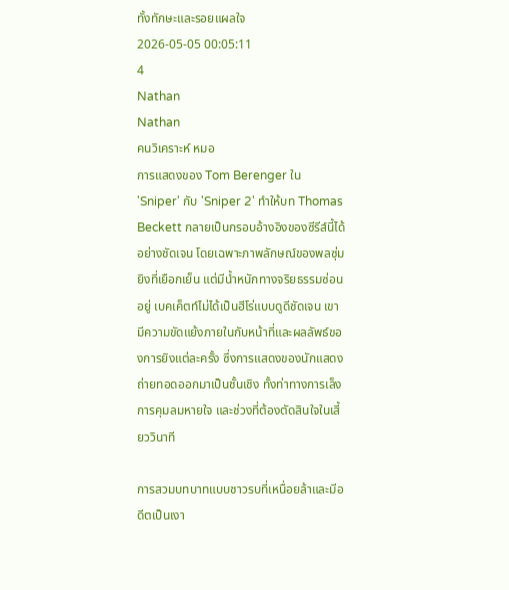ทั้งทักษะและรอยแผลใจ
2026-05-05 00:05:11
4
Nathan
Nathan
คนวิเคราะห์ หมอ
การแสดงของ Tom Berenger ใน 'Sniper' กับ 'Sniper 2' ทำให้บท Thomas Beckett กลายเป็นกรอบอ้างอิงของซีรีส์นี้ได้อย่างชัดเจน โดยเฉพาะภาพลักษณ์ของพลซุ่มยิงที่เยือกเย็น แต่มีน้ำหนักทางจริยธรรมซ่อนอยู่ เบคเค็ตท์ไม่ได้เป็นฮีโร่แบบดูดีชัดเจน เขามีความขัดแย้งภายในกับหน้าที่และผลลัพธ์ของการยิงแต่ละครั้ง ซึ่งการแสดงของนักแสดงถ่ายทอดออกมาเป็นชั้นเชิง ทั้งท่าทางการเล็ง การคุมลมหายใจ และช่วงที่ต้องตัดสินใจในเสี้ยววินาที

การสวมบทบาทแบบชาวรบที่เหนื่อยล้าและมีอดีตเป็นเงา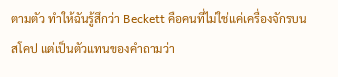ตามตัว ทำให้ฉันรู้สึกว่า Beckett คือคนที่ไม่ใช่แค่เครื่องจักรบนสโคป แต่เป็นตัวแทนของคำถามว่า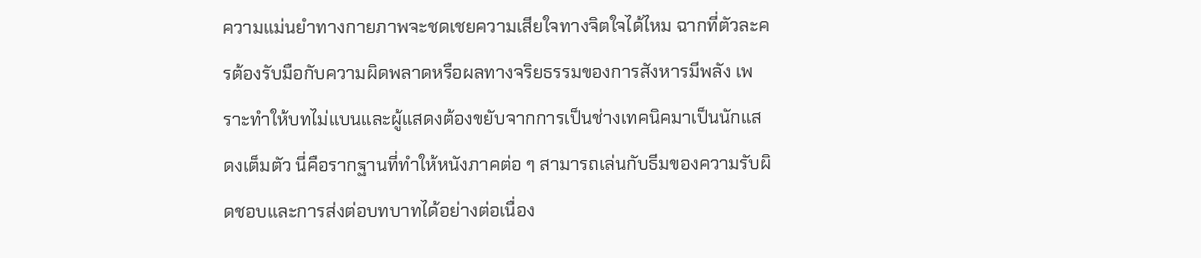ความแม่นยำทางกายภาพจะชดเชยความเสียใจทางจิตใจได้ไหม ฉากที่ตัวละครต้องรับมือกับความผิดพลาดหรือผลทางจริยธรรมของการสังหารมีพลัง เพราะทำให้บทไม่แบนและผู้แสดงต้องขยับจากการเป็นช่างเทคนิคมาเป็นนักแสดงเต็มตัว นี่คือรากฐานที่ทำให้หนังภาคต่อ ๆ สามารถเล่นกับธีมของความรับผิดชอบและการส่งต่อบทบาทได้อย่างต่อเนื่อง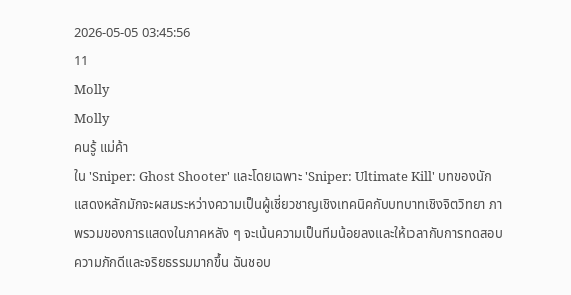2026-05-05 03:45:56
11
Molly
Molly
คนรู้ แม่ค้า
ใน 'Sniper: Ghost Shooter' และโดยเฉพาะ 'Sniper: Ultimate Kill' บทของนักแสดงหลักมักจะผสมระหว่างความเป็นผู้เชี่ยวชาญเชิงเทคนิคกับบทบาทเชิงจิตวิทยา ภาพรวมของการแสดงในภาคหลัง ๆ จะเน้นความเป็นทีมน้อยลงและให้เวลากับการทดสอบความภักดีและจริยธรรมมากขึ้น ฉันชอบ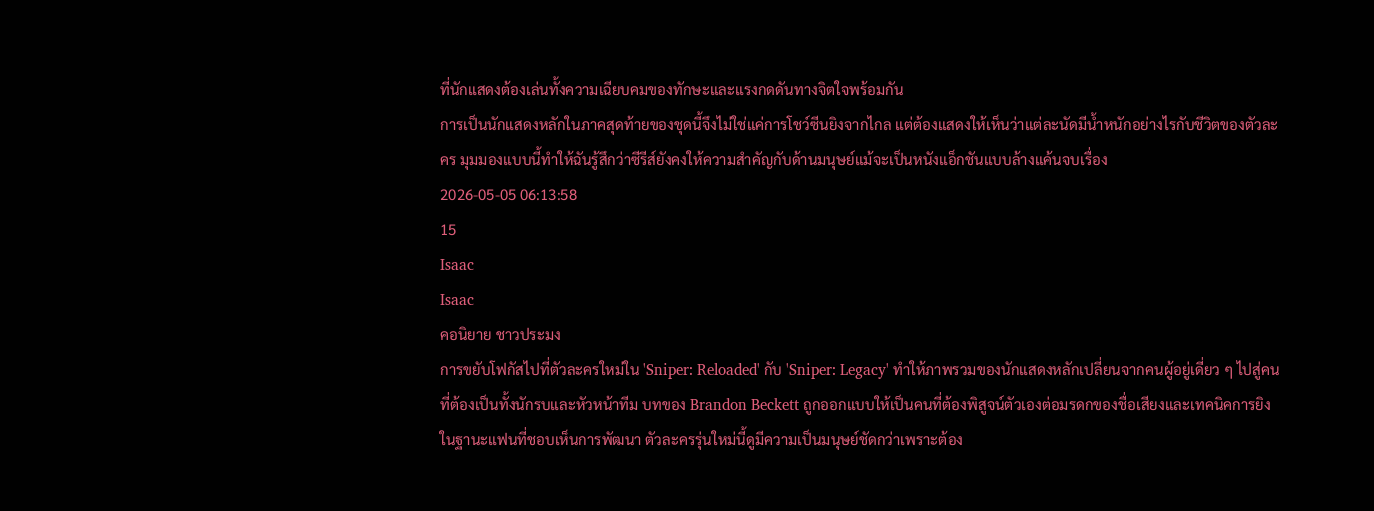ที่นักแสดงต้องเล่นทั้งความเฉียบคมของทักษะและแรงกดดันทางจิตใจพร้อมกัน
การเป็นนักแสดงหลักในภาคสุดท้ายของชุดนี้จึงไม่ใช่แค่การโชว์ซีนยิงจากไกล แต่ต้องแสดงให้เห็นว่าแต่ละนัดมีน้ำหนักอย่างไรกับชีวิตของตัวละคร มุมมองแบบนี้ทำให้ฉันรู้สึกว่าซีรีส์ยังคงให้ความสำคัญกับด้านมนุษย์แม้จะเป็นหนังแอ็กชันแบบล้างแค้นจบเรื่อง
2026-05-05 06:13:58
15
Isaac
Isaac
คอนิยาย ชาวประมง
การขยับโฟกัสไปที่ตัวละครใหม่ใน 'Sniper: Reloaded' กับ 'Sniper: Legacy' ทำให้ภาพรวมของนักแสดงหลักเปลี่ยนจากคนผู้อยู่เดี่ยว ๆ ไปสู่คนที่ต้องเป็นทั้งนักรบและหัวหน้าทีม บทของ Brandon Beckett ถูกออกแบบให้เป็นคนที่ต้องพิสูจน์ตัวเองต่อมรดกของชื่อเสียงและเทคนิคการยิง ในฐานะแฟนที่ชอบเห็นการพัฒนา ตัวละครรุ่นใหม่นี้ดูมีความเป็นมนุษย์ชัดกว่าเพราะต้อง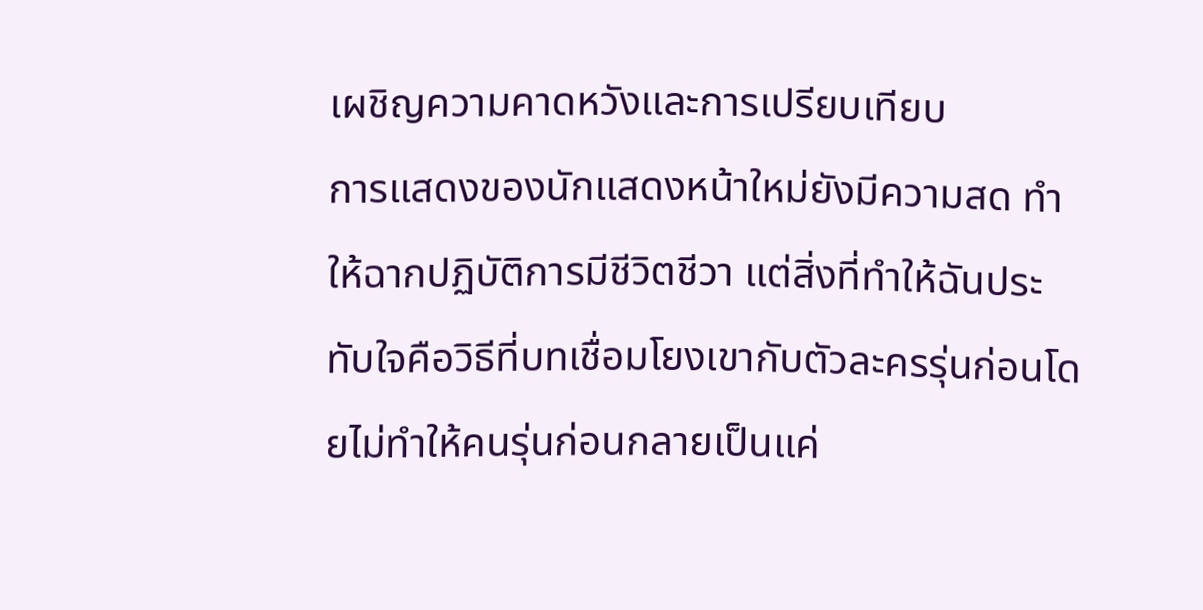เผชิญความคาดหวังและการเปรียบเทียบ
การแสดงของนักแสดงหน้าใหม่ยังมีความสด ทำให้ฉากปฏิบัติการมีชีวิตชีวา แต่สิ่งที่ทำให้ฉันประทับใจคือวิธีที่บทเชื่อมโยงเขากับตัวละครรุ่นก่อนโดยไม่ทำให้คนรุ่นก่อนกลายเป็นแค่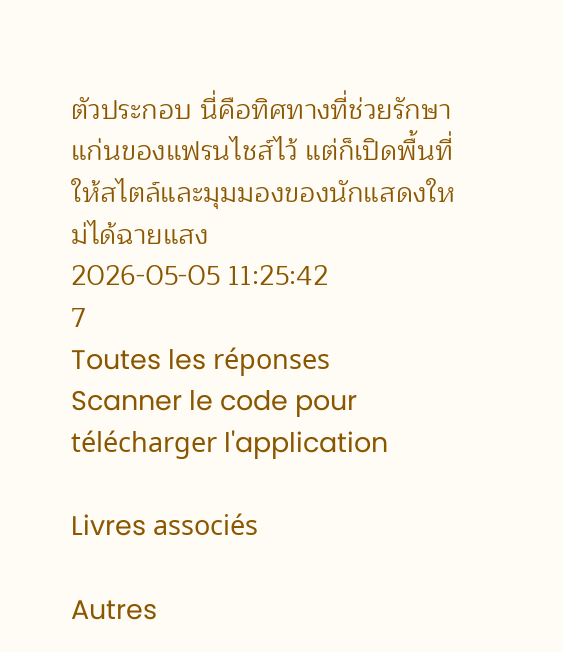ตัวประกอบ นี่คือทิศทางที่ช่วยรักษาแก่นของแฟรนไชส์ไว้ แต่ก็เปิดพื้นที่ให้สไตล์และมุมมองของนักแสดงใหม่ได้ฉายแสง
2026-05-05 11:25:42
7
Toutes les réponses
Scanner le code pour télécharger l'application

Livres associés

Autres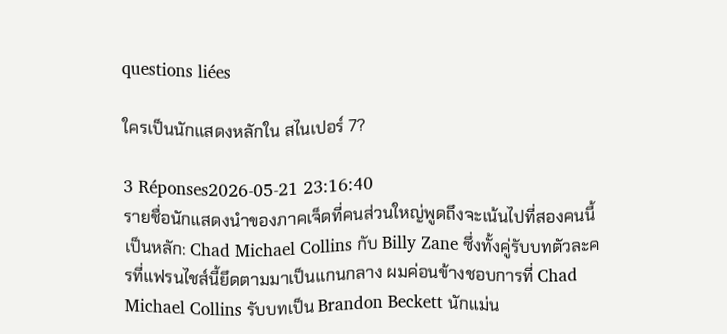questions liées

ใครเป็นนักแสดงหลักใน สไนเปอร์ 7?

3 Réponses2026-05-21 23:16:40
รายชื่อนักแสดงนำของภาคเจ็ดที่คนส่วนใหญ่พูดถึงจะเน้นไปที่สองคนนี้เป็นหลัก: Chad Michael Collins กับ Billy Zane ซึ่งทั้งคู่รับบทตัวละครที่แฟรนไชส์นี้ยึดตามมาเป็นแกนกลาง ผมค่อนข้างชอบการที่ Chad Michael Collins รับบทเป็น Brandon Beckett นักแม่น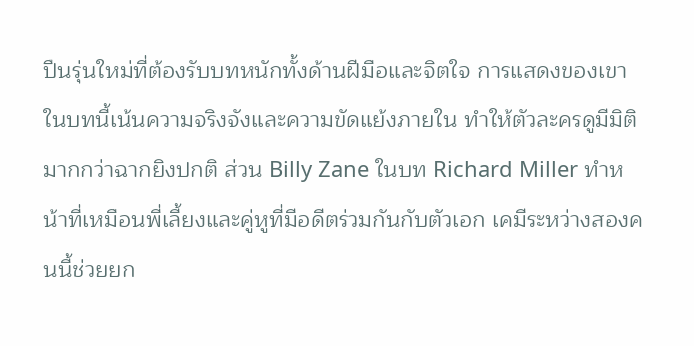ปืนรุ่นใหม่ที่ต้องรับบทหนักทั้งด้านฝีมือและจิตใจ การแสดงของเขาในบทนี้เน้นความจริงจังและความขัดแย้งภายใน ทำให้ตัวละครดูมีมิติมากกว่าฉากยิงปกติ ส่วน Billy Zane ในบท Richard Miller ทำหน้าที่เหมือนพี่เลี้ยงและคู่หูที่มีอดีตร่วมกันกับตัวเอก เคมีระหว่างสองคนนี้ช่วยยก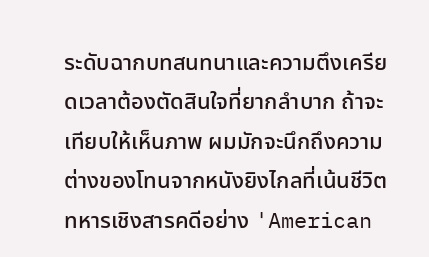ระดับฉากบทสนทนาและความตึงเครียดเวลาต้องตัดสินใจที่ยากลำบาก ถ้าจะเทียบให้เห็นภาพ ผมมักจะนึกถึงความต่างของโทนจากหนังยิงไกลที่เน้นชีวิตทหารเชิงสารคดีอย่าง 'American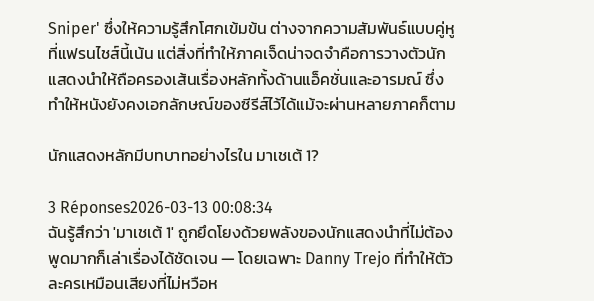Sniper' ซึ่งให้ความรู้สึกโศกเข้มข้น ต่างจากความสัมพันธ์แบบคู่หูที่แฟรนไชส์นี้เน้น แต่สิ่งที่ทำให้ภาคเจ็ดน่าจดจำคือการวางตัวนักแสดงนำให้ถือครองเส้นเรื่องหลักทั้งด้านแอ็คชั่นและอารมณ์ ซึ่งทำให้หนังยังคงเอกลักษณ์ของซีรีส์ไว้ได้แม้จะผ่านหลายภาคก็ตาม

นักแสดงหลักมีบทบาทอย่างไรใน มาเชเต้ 1?

3 Réponses2026-03-13 00:08:34
ฉันรู้สึกว่า 'มาเชเต้ 1' ถูกยึดโยงด้วยพลังของนักแสดงนำที่ไม่ต้องพูดมากก็เล่าเรื่องได้ชัดเจน — โดยเฉพาะ Danny Trejo ที่ทำให้ตัวละครเหมือนเสียงที่ไม่หวือห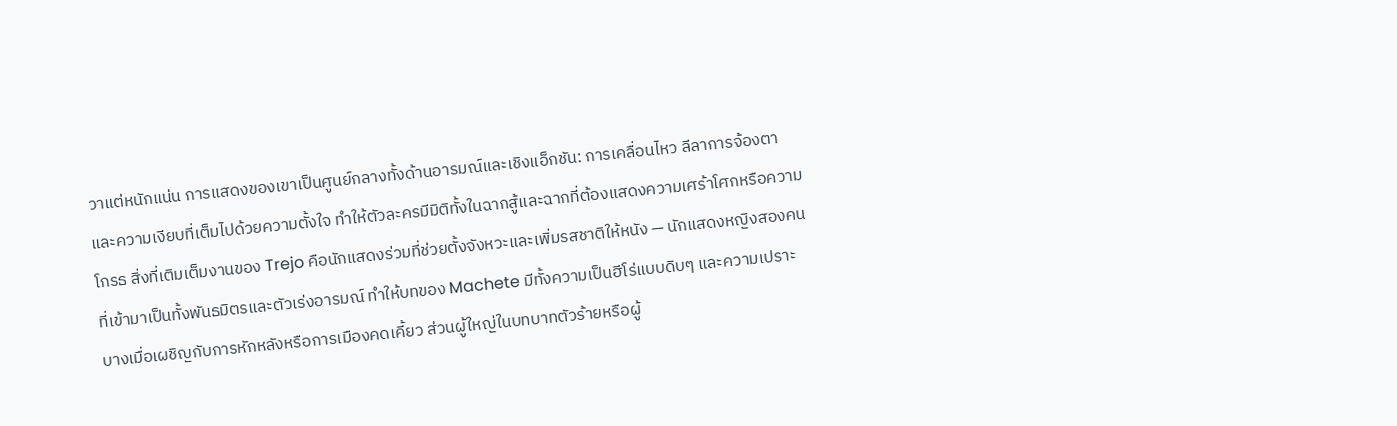วาแต่หนักแน่น การแสดงของเขาเป็นศูนย์กลางทั้งด้านอารมณ์และเชิงแอ็กชัน: การเคลื่อนไหว ลีลาการจ้องตา และความเงียบที่เต็มไปด้วยความตั้งใจ ทำให้ตัวละครมีมิติทั้งในฉากสู้และฉากที่ต้องแสดงความเศร้าโศกหรือความโกรธ สิ่งที่เติมเต็มงานของ Trejo คือนักแสดงร่วมที่ช่วยตั้งจังหวะและเพิ่มรสชาติให้หนัง — นักแสดงหญิงสองคนที่เข้ามาเป็นทั้งพันธมิตรและตัวเร่งอารมณ์ ทำให้บทของ Machete มีทั้งความเป็นฮีโร่แบบดิบๆ และความเปราะบางเมื่อเผชิญกับการหักหลังหรือการเมืองคดเคี้ยว ส่วนผู้ใหญ่ในบทบาทตัวร้ายหรือผู้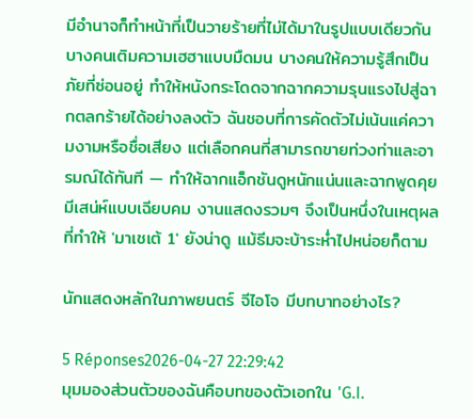มีอำนาจก็ทำหน้าที่เป็นวายร้ายที่ไม่ได้มาในรูปแบบเดียวกัน บางคนเติมความเฮฮาแบบมืดมน บางคนให้ความรู้สึกเป็นภัยที่ซ่อนอยู่ ทำให้หนังกระโดดจากฉากความรุนแรงไปสู่ฉากตลกร้ายได้อย่างลงตัว ฉันชอบที่การคัดตัวไม่เน้นแค่ความงามหรือชื่อเสียง แต่เลือกคนที่สามารถขายท่วงท่าและอารมณ์ได้ทันที — ทำให้ฉากแอ็กชันดูหนักแน่นและฉากพูดคุยมีเสน่ห์แบบเฉียบคม งานแสดงรวมๆ จึงเป็นหนึ่งในเหตุผลที่ทำให้ 'มาเชเต้ 1' ยังน่าดู แม้ธีมจะบ้าระห่ำไปหน่อยก็ตาม

นักแสดงหลักในภาพยนตร์ จีไอโจ มีบทบาทอย่างไร?

5 Réponses2026-04-27 22:29:42
มุมมองส่วนตัวของฉันคือบทของตัวเอกใน 'G.I.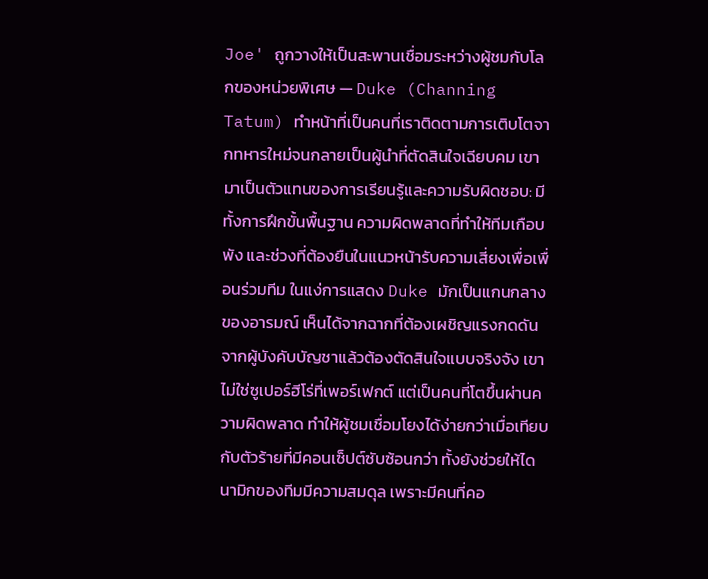Joe' ถูกวางให้เป็นสะพานเชื่อมระหว่างผู้ชมกับโลกของหน่วยพิเศษ — Duke (Channing Tatum) ทำหน้าที่เป็นคนที่เราติดตามการเติบโตจากทหารใหม่จนกลายเป็นผู้นำที่ตัดสินใจเฉียบคม เขามาเป็นตัวแทนของการเรียนรู้และความรับผิดชอบ: มีทั้งการฝึกขั้นพื้นฐาน ความผิดพลาดที่ทำให้ทีมเกือบพัง และช่วงที่ต้องยืนในแนวหน้ารับความเสี่ยงเพื่อเพื่อนร่วมทีม ในแง่การแสดง Duke มักเป็นแกนกลางของอารมณ์ เห็นได้จากฉากที่ต้องเผชิญแรงกดดันจากผู้บังคับบัญชาแล้วต้องตัดสินใจแบบจริงจัง เขาไม่ใช่ซูเปอร์ฮีโร่ที่เพอร์เฟกต์ แต่เป็นคนที่โตขึ้นผ่านความผิดพลาด ทำให้ผู้ชมเชื่อมโยงได้ง่ายกว่าเมื่อเทียบกับตัวร้ายที่มีคอนเซ็ปต์ซับซ้อนกว่า ทั้งยังช่วยให้ไดนามิกของทีมมีความสมดุล เพราะมีคนที่คอ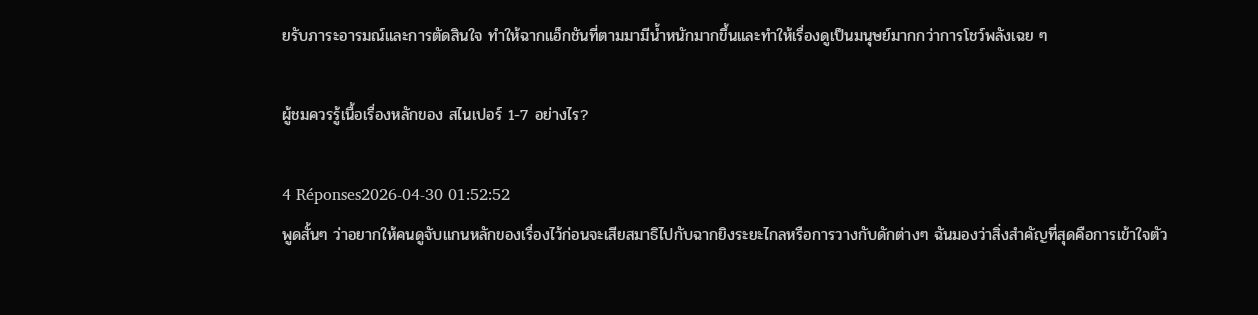ยรับภาระอารมณ์และการตัดสินใจ ทำให้ฉากแอ็กชันที่ตามมามีน้ำหนักมากขึ้นและทำให้เรื่องดูเป็นมนุษย์มากกว่าการโชว์พลังเฉย ๆ

ผู้ชมควรรู้เนื้อเรื่องหลักของ สไนเปอร์ 1-7 อย่างไร?

4 Réponses2026-04-30 01:52:52
พูดสั้นๆ ว่าอยากให้คนดูจับแกนหลักของเรื่องไว้ก่อนจะเสียสมาธิไปกับฉากยิงระยะไกลหรือการวางกับดักต่างๆ ฉันมองว่าสิ่งสำคัญที่สุดคือการเข้าใจตัว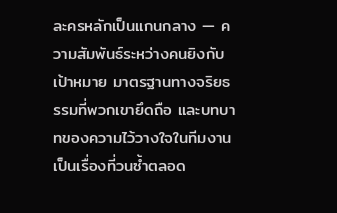ละครหลักเป็นแกนกลาง — ความสัมพันธ์ระหว่างคนยิงกับเป้าหมาย มาตรฐานทางจริยธรรมที่พวกเขายึดถือ และบทบาทของความไว้วางใจในทีมงาน เป็นเรื่องที่วนซ้ำตลอด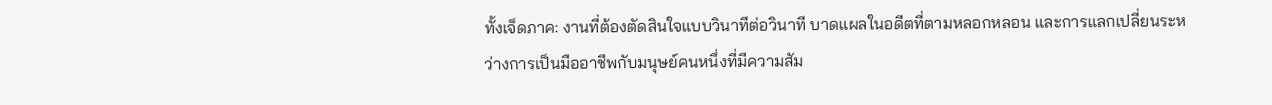ทั้งเจ็ดภาค: งานที่ต้องตัดสินใจแบบวินาทีต่อวินาที บาดแผลในอดีตที่ตามหลอกหลอน และการแลกเปลี่ยนระหว่างการเป็นมืออาชีพกับมนุษย์คนหนึ่งที่มีความสัม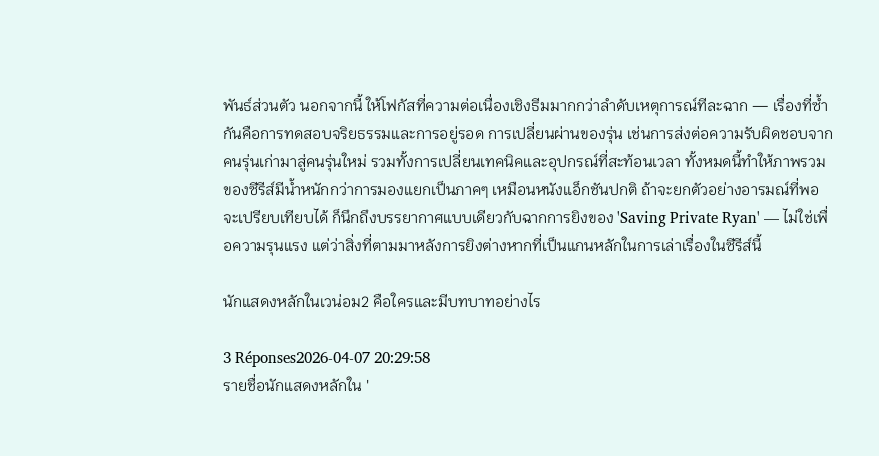พันธ์ส่วนตัว นอกจากนี้ ให้โฟกัสที่ความต่อเนื่องเชิงธีมมากกว่าลำดับเหตุการณ์ทีละฉาก — เรื่องที่ซ้ำกันคือการทดสอบจริยธรรมและการอยู่รอด การเปลี่ยนผ่านของรุ่น เช่นการส่งต่อความรับผิดชอบจากคนรุ่นเก่ามาสู่คนรุ่นใหม่ รวมทั้งการเปลี่ยนเทคนิคและอุปกรณ์ที่สะท้อนเวลา ทั้งหมดนี้ทำให้ภาพรวมของซีรีส์มีน้ำหนักกว่าการมองแยกเป็นภาคๆ เหมือนหนังแอ็กชันปกติ ถ้าจะยกตัวอย่างอารมณ์ที่พอจะเปรียบเทียบได้ ก็นึกถึงบรรยากาศแบบเดียวกับฉากการยิงของ 'Saving Private Ryan' — ไม่ใช่เพื่อความรุนแรง แต่ว่าสิ่งที่ตามมาหลังการยิงต่างหากที่เป็นแกนหลักในการเล่าเรื่องในซีรีส์นี้

นักแสดงหลักในเวน่อม2 คือใครและมีบทบาทอย่างไร

3 Réponses2026-04-07 20:29:58
รายชื่อนักแสดงหลักใน '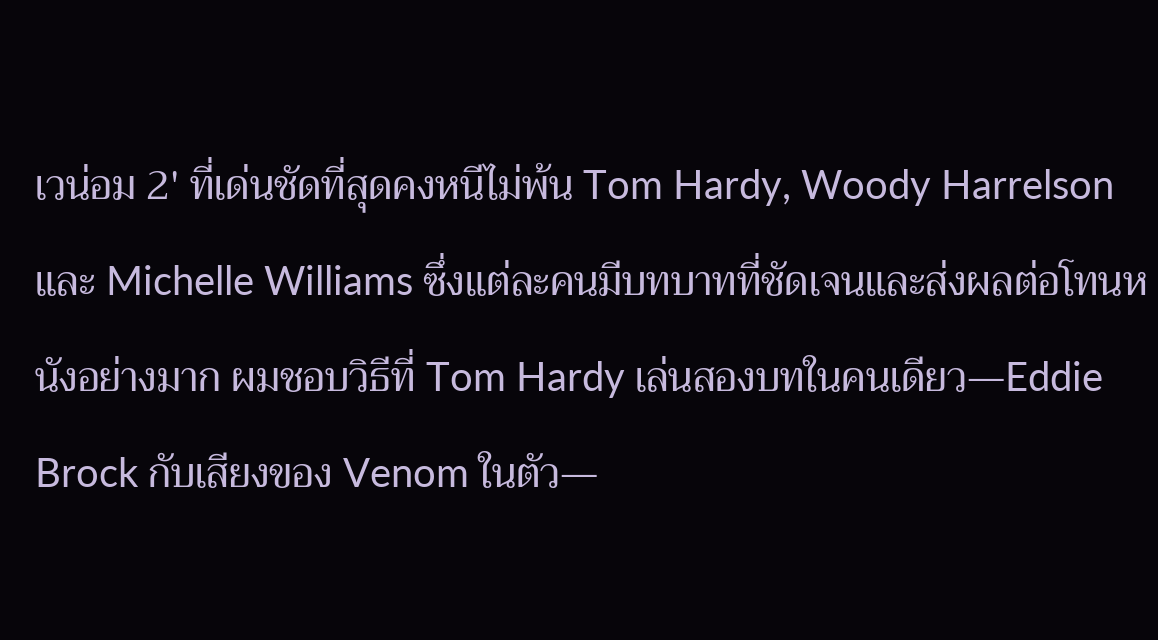เวน่อม 2' ที่เด่นชัดที่สุดคงหนีไม่พ้น Tom Hardy, Woody Harrelson และ Michelle Williams ซึ่งแต่ละคนมีบทบาทที่ชัดเจนและส่งผลต่อโทนหนังอย่างมาก ผมชอบวิธีที่ Tom Hardy เล่นสองบทในคนเดียว—Eddie Brock กับเสียงของ Venom ในตัว—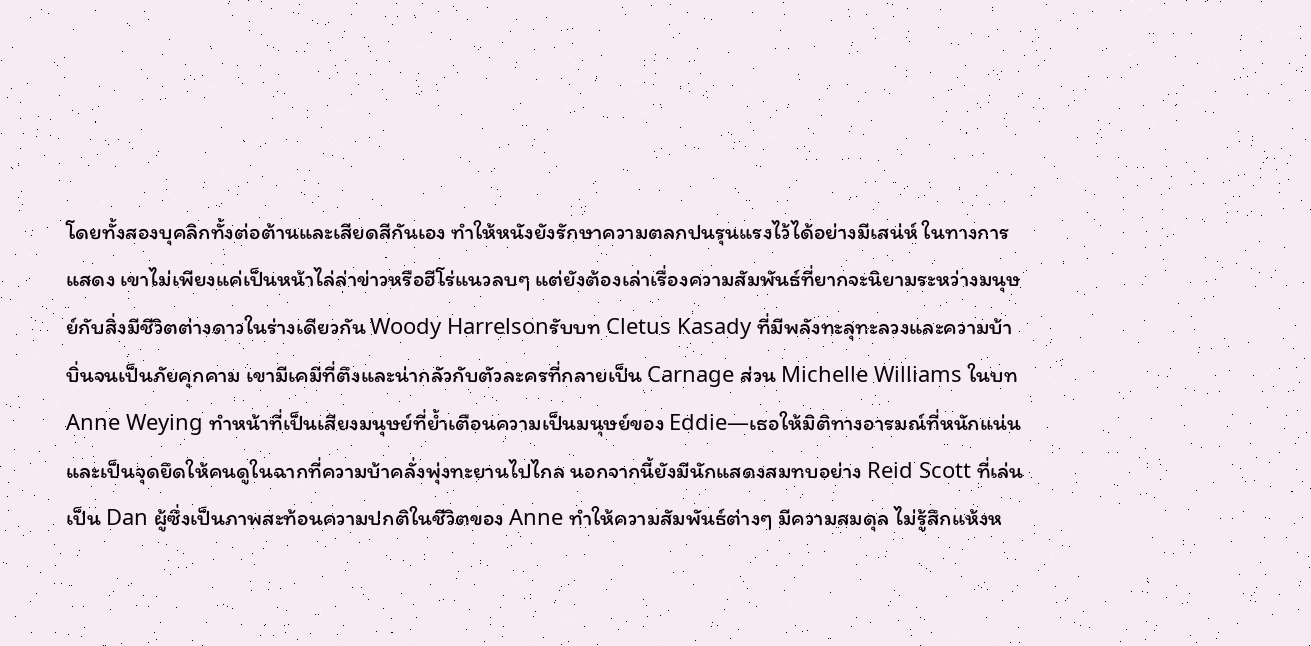โดยทั้งสองบุคลิกทั้งต่อต้านและเสียดสีกันเอง ทำให้หนังยังรักษาความตลกปนรุนแรงไว้ได้อย่างมีเสน่ห์ ในทางการแสดง เขาไม่เพียงแค่เป็นหน้าไล่ล่าข่าวหรือฮีโร่แนวลบๆ แต่ยังต้องเล่าเรื่องความสัมพันธ์ที่ยากจะนิยามระหว่างมนุษย์กับสิ่งมีชีวิตต่างดาวในร่างเดียวกัน Woody Harrelsonรับบท Cletus Kasady ที่มีพลังทะลุทะลวงและความบ้าบิ่นจนเป็นภัยคุกคาม เขามีเคมีที่ตึงและน่ากลัวกับตัวละครที่กลายเป็น Carnage ส่วน Michelle Williams ในบท Anne Weying ทำหน้าที่เป็นเสียงมนุษย์ที่ย้ำเตือนความเป็นมนุษย์ของ Eddie—เธอให้มิติทางอารมณ์ที่หนักแน่นและเป็นจุดยึดให้คนดูในฉากที่ความบ้าคลั่งพุ่งทะยานไปไกล นอกจากนี้ยังมีนักแสดงสมทบอย่าง Reid Scott ที่เล่นเป็น Dan ผู้ซึ่งเป็นภาพสะท้อนความปกติในชีวิตของ Anne ทำให้ความสัมพันธ์ต่างๆ มีความสมดุล ไม่รู้สึกแห้งห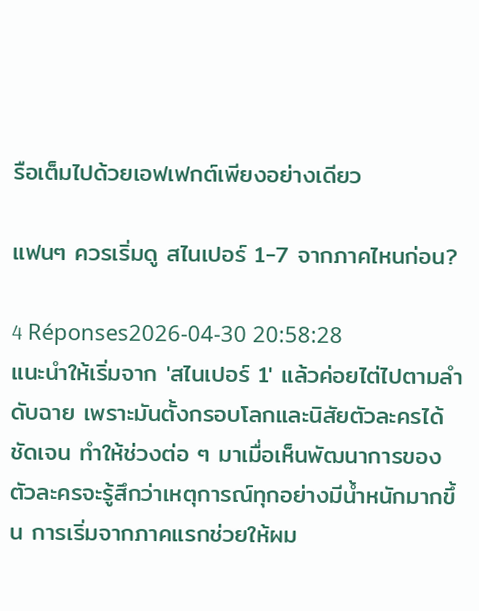รือเต็มไปด้วยเอฟเฟกต์เพียงอย่างเดียว

แฟนๆ ควรเริ่มดู สไนเปอร์ 1-7 จากภาคไหนก่อน?

4 Réponses2026-04-30 20:58:28
แนะนำให้เริ่มจาก 'สไนเปอร์ 1' แล้วค่อยไต่ไปตามลำดับฉาย เพราะมันตั้งกรอบโลกและนิสัยตัวละครได้ชัดเจน ทำให้ช่วงต่อ ๆ มาเมื่อเห็นพัฒนาการของตัวละครจะรู้สึกว่าเหตุการณ์ทุกอย่างมีน้ำหนักมากขึ้น การเริ่มจากภาคแรกช่วยให้ผม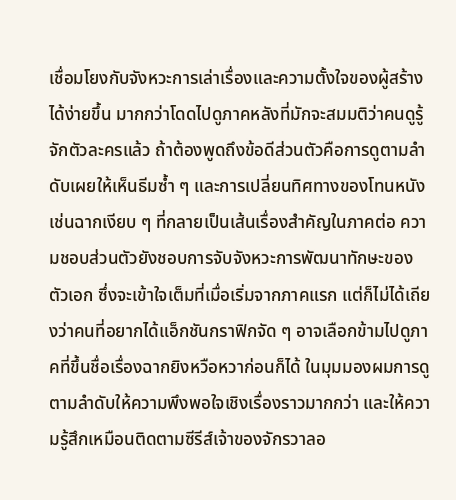เชื่อมโยงกับจังหวะการเล่าเรื่องและความตั้งใจของผู้สร้างได้ง่ายขึ้น มากกว่าโดดไปดูภาคหลังที่มักจะสมมติว่าคนดูรู้จักตัวละครแล้ว ถ้าต้องพูดถึงข้อดีส่วนตัวคือการดูตามลำดับเผยให้เห็นธีมซ้ำ ๆ และการเปลี่ยนทิศทางของโทนหนัง เช่นฉากเงียบ ๆ ที่กลายเป็นเส้นเรื่องสำคัญในภาคต่อ ความชอบส่วนตัวยังชอบการจับจังหวะการพัฒนาทักษะของตัวเอก ซึ่งจะเข้าใจเต็มที่เมื่อเริ่มจากภาคแรก แต่ก็ไม่ได้เถียงว่าคนที่อยากได้แอ็กชันกราฟิกจัด ๆ อาจเลือกข้ามไปดูภาคที่ขึ้นชื่อเรื่องฉากยิงหวือหวาก่อนก็ได้ ในมุมมองผมการดูตามลำดับให้ความพึงพอใจเชิงเรื่องราวมากกว่า และให้ความรู้สึกเหมือนติดตามซีรีส์เจ้าของจักรวาลอ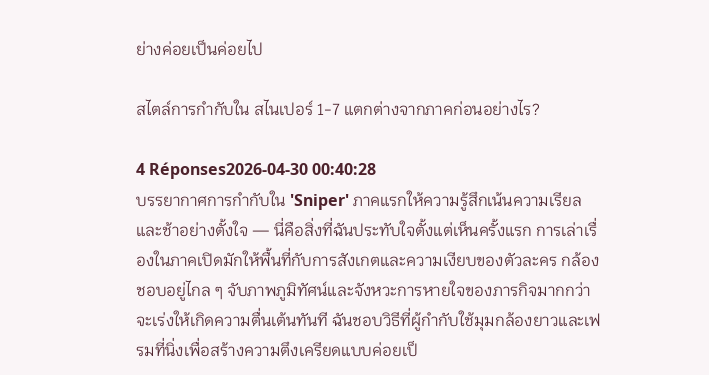ย่างค่อยเป็นค่อยไป

สไตล์การกำกับใน สไนเปอร์ 1-7 แตกต่างจากภาคก่อนอย่างไร?

4 Réponses2026-04-30 00:40:28
บรรยากาศการกำกับใน 'Sniper' ภาคแรกให้ความรู้สึกเน้นความเรียลและช้าอย่างตั้งใจ — นี่คือสิ่งที่ฉันประทับใจตั้งแต่เห็นครั้งแรก การเล่าเรื่องในภาคเปิดมักให้พื้นที่กับการสังเกตและความเงียบของตัวละคร กล้องชอบอยู่ไกล ๆ จับภาพภูมิทัศน์และจังหวะการหายใจของภารกิจมากกว่าจะเร่งให้เกิดความตื่นเต้นทันที ฉันชอบวิธีที่ผู้กำกับใช้มุมกล้องยาวและเฟรมที่นิ่งเพื่อสร้างความตึงเครียดแบบค่อยเป็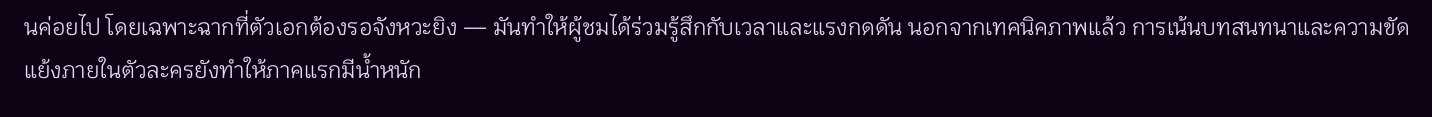นค่อยไป โดยเฉพาะฉากที่ตัวเอกต้องรอจังหวะยิง — มันทำให้ผู้ชมได้ร่วมรู้สึกกับเวลาและแรงกดดัน นอกจากเทคนิคภาพแล้ว การเน้นบทสนทนาและความขัดแย้งภายในตัวละครยังทำให้ภาคแรกมีน้ำหนัก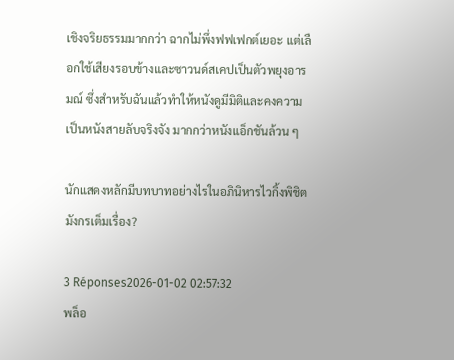เชิงจริยธรรมมากกว่า ฉากไม่พึ่งฟฟเฟกต์เยอะ แต่เลือกใช้เสียงรอบข้างและซาวนด์สเคปเป็นตัวพยุงอารมณ์ ซึ่งสำหรับฉันแล้วทำให้หนังดูมีมิติและคงความเป็นหนังสายลับจริงจัง มากกว่าหนังแอ็กชันล้วน ๆ

นักแสดงหลักมีบทบาทอย่างไรในอภินิหารไวกิ้งพิชิตมังกรเต็มเรื่อง?

3 Réponses2026-01-02 02:57:32
พล็อ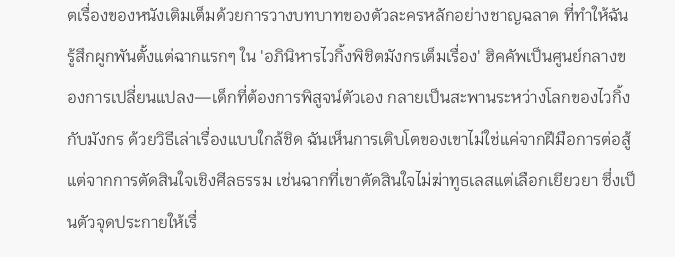ตเรื่องของหนังเติมเต็มด้วยการวางบทบาทของตัวละครหลักอย่างชาญฉลาด ที่ทำให้ฉันรู้สึกผูกพันตั้งแต่ฉากแรกๆ ใน 'อภินิหารไวกิ้งพิชิตมังกรเต็มเรื่อง' ฮิคคัพเป็นศูนย์กลางของการเปลี่ยนแปลง—เด็กที่ต้องการพิสูจน์ตัวเอง กลายเป็นสะพานระหว่างโลกของไวกิ้งกับมังกร ด้วยวิธีเล่าเรื่องแบบใกล้ชิด ฉันเห็นการเติบโตของเขาไม่ใช่แค่จากฝีมือการต่อสู้ แต่จากการตัดสินใจเชิงศีลธรรม เช่นฉากที่เขาตัดสินใจไม่ฆ่าทูธเลสแต่เลือกเยียวยา ซึ่งเป็นตัวจุดประกายให้เรื่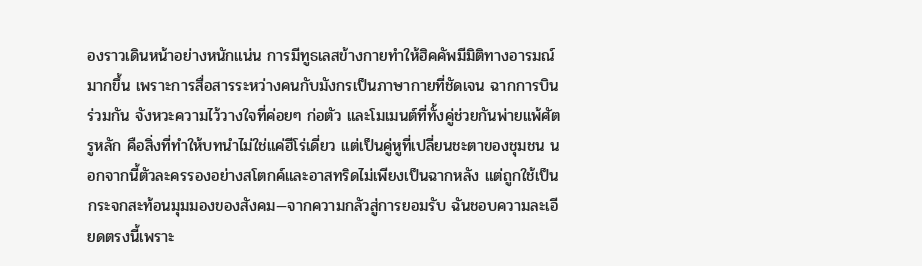องราวเดินหน้าอย่างหนักแน่น การมีทูธเลสข้างกายทำให้ฮิคคัพมีมิติทางอารมณ์มากขึ้น เพราะการสื่อสารระหว่างคนกับมังกรเป็นภาษากายที่ชัดเจน ฉากการบินร่วมกัน จังหวะความไว้วางใจที่ค่อยๆ ก่อตัว และโมเมนต์ที่ทั้งคู่ช่วยกันพ่ายแพ้ศัตรูหลัก คือสิ่งที่ทำให้บทนำไม่ใช่แค่ฮีโร่เดี่ยว แต่เป็นคู่หูที่เปลี่ยนชะตาของชุมชน นอกจากนี้ตัวละครรองอย่างสโตกค์และอาสทริดไม่เพียงเป็นฉากหลัง แต่ถูกใช้เป็นกระจกสะท้อนมุมมองของสังคม—จากความกลัวสู่การยอมรับ ฉันชอบความละเอียดตรงนี้เพราะ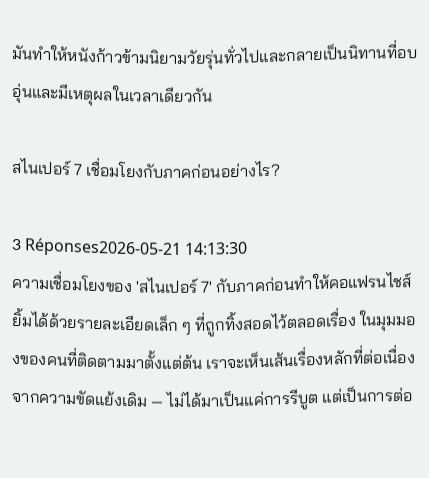มันทำให้หนังก้าวข้ามนิยามวัยรุ่นทั่วไปและกลายเป็นนิทานที่อบอุ่นและมีเหตุผลในเวลาเดียวกัน

สไนเปอร์ 7 เชื่อมโยงกับภาคก่อนอย่างไร?

3 Réponses2026-05-21 14:13:30
ความเชื่อมโยงของ 'สไนเปอร์ 7' กับภาคก่อนทำให้คอแฟรนไชส์ยิ้มได้ด้วยรายละเอียดเล็ก ๆ ที่ถูกทิ้งสอดไว้ตลอดเรื่อง ในมุมมองของคนที่ติดตามมาตั้งแต่ต้น เราจะเห็นเส้นเรื่องหลักที่ต่อเนื่องจากความขัดแย้งเดิม — ไม่ได้มาเป็นแค่การรีบูต แต่เป็นการต่อ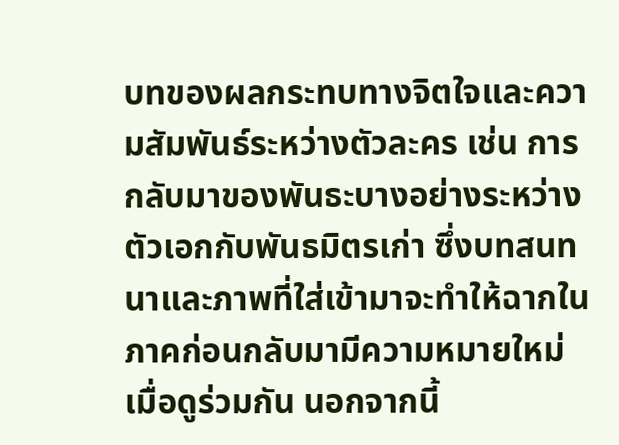บทของผลกระทบทางจิตใจและความสัมพันธ์ระหว่างตัวละคร เช่น การกลับมาของพันธะบางอย่างระหว่างตัวเอกกับพันธมิตรเก่า ซึ่งบทสนทนาและภาพที่ใส่เข้ามาจะทำให้ฉากในภาคก่อนกลับมามีความหมายใหม่เมื่อดูร่วมกัน นอกจากนี้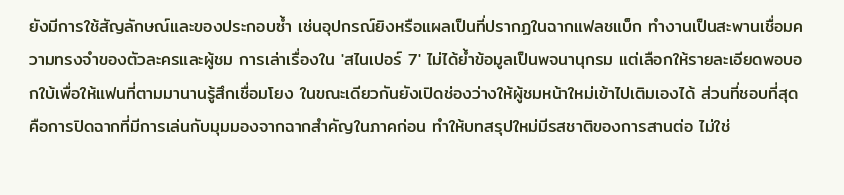ยังมีการใช้สัญลักษณ์และของประกอบซ้ำ เช่นอุปกรณ์ยิงหรือแผลเป็นที่ปรากฏในฉากแฟลชแบ็ก ทำงานเป็นสะพานเชื่อมความทรงจำของตัวละครและผู้ชม การเล่าเรื่องใน 'สไนเปอร์ 7' ไม่ได้ย้ำข้อมูลเป็นพจนานุกรม แต่เลือกให้รายละเอียดพอบอกใบ้เพื่อให้แฟนที่ตามมานานรู้สึกเชื่อมโยง ในขณะเดียวกันยังเปิดช่องว่างให้ผู้ชมหน้าใหม่เข้าไปเติมเองได้ ส่วนที่ชอบที่สุดคือการปิดฉากที่มีการเล่นกับมุมมองจากฉากสำคัญในภาคก่อน ทำให้บทสรุปใหม่มีรสชาติของการสานต่อ ไม่ใช่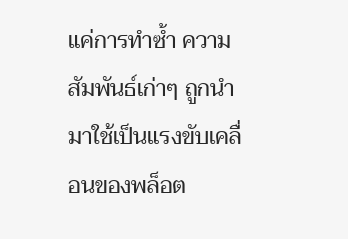แค่การทำซ้ำ ความสัมพันธ์เก่าๆ ถูกนำมาใช้เป็นแรงขับเคลื่อนของพล็อต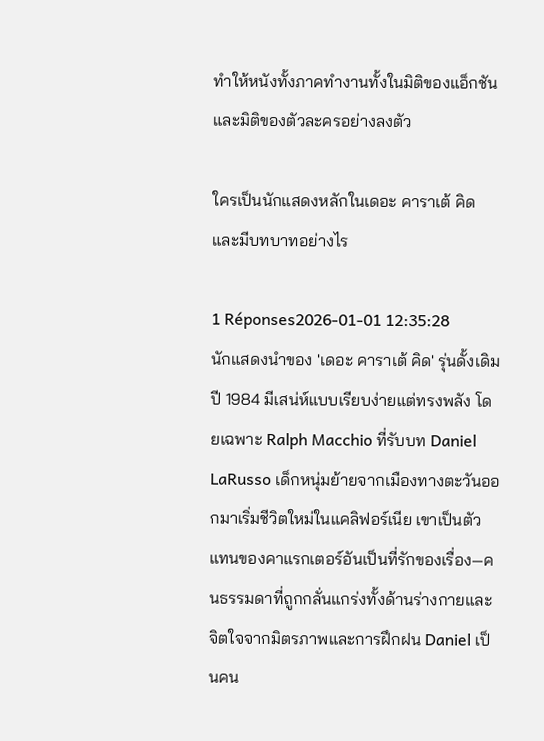ทำให้หนังทั้งภาคทำงานทั้งในมิติของแอ็กชันและมิติของตัวละครอย่างลงตัว

ใครเป็นนักแสดงหลักในเดอะ คาราเต้ คิด และมีบทบาทอย่างไร

1 Réponses2026-01-01 12:35:28
นักแสดงนำของ 'เดอะ คาราเต้ คิด' รุ่นดั้งเดิมปี 1984 มีเสน่ห์แบบเรียบง่ายแต่ทรงพลัง โดยเฉพาะ Ralph Macchio ที่รับบท Daniel LaRusso เด็กหนุ่มย้ายจากเมืองทางตะวันออกมาเริ่มชีวิตใหม่ในแคลิฟอร์เนีย เขาเป็นตัวแทนของคาแรกเตอร์อันเป็นที่รักของเรื่อง—คนธรรมดาที่ถูกกลั่นแกร่งทั้งด้านร่างกายและจิตใจจากมิตรภาพและการฝึกฝน Daniel เป็นคน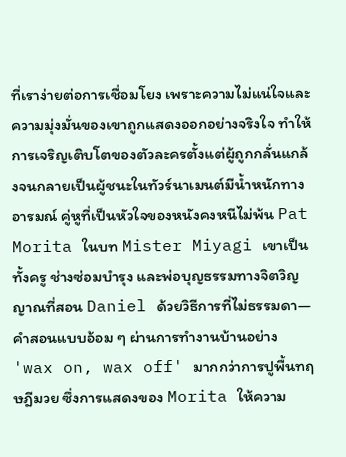ที่เราง่ายต่อการเชื่อมโยง เพราะความไม่แน่ใจและความมุ่งมั่นของเขาถูกแสดงออกอย่างจริงใจ ทำให้การเจริญเติบโตของตัวละครตั้งแต่ผู้ถูกกลั่นแกล้งจนกลายเป็นผู้ชนะในทัวร์นาเมนต์มีน้ำหนักทางอารมณ์ คู่หูที่เป็นหัวใจของหนังคงหนีไม่พ้น Pat Morita ในบท Mister Miyagi เขาเป็นทั้งครู ช่างซ่อมบำรุง และพ่อบุญธรรมทางจิตวิญญาณที่สอน Daniel ด้วยวิธีการที่ไม่ธรรมดา—คำสอนแบบอ้อม ๆ ผ่านการทำงานบ้านอย่าง 'wax on, wax off' มากกว่าการปูพื้นทฤษฎีมวย ซึ่งการแสดงของ Morita ให้ความ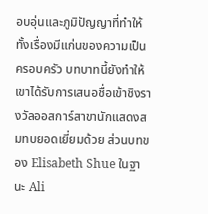อบอุ่นและภูมิปัญญาที่ทำให้ทั้งเรื่องมีแก่นของความเป็นครอบครัว บทบาทนี้ยังทำให้เขาได้รับการเสนอชื่อเข้าชิงรางวัลออสการ์สาขานักแสดงสมทบยอดเยี่ยมด้วย ส่วนบทของ Elisabeth Shue ในฐานะ Ali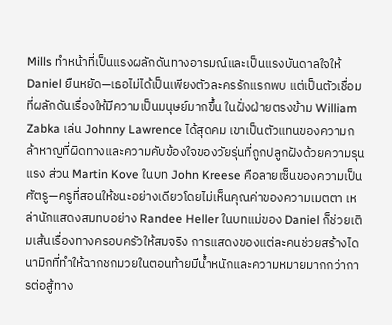Mills ทำหน้าที่เป็นแรงผลักดันทางอารมณ์และเป็นแรงบันดาลใจให้ Daniel ยืนหยัด—เธอไม่ได้เป็นเพียงตัวละครรักแรกพบ แต่เป็นตัวเชื่อมที่ผลักดันเรื่องให้มีความเป็นมนุษย์มากขึ้น ในฝั่งฝ่ายตรงข้าม William Zabka เล่น Johnny Lawrence ได้สุดคม เขาเป็นตัวแทนของความกล้าหาญที่ผิดทางและความคับข้องใจของวัยรุ่นที่ถูกปลูกฝังด้วยความรุนแรง ส่วน Martin Kove ในบท John Kreese คือลายเซ็นของความเป็นศัตรู—ครูที่สอนให้ชนะอย่างเดียวโดยไม่เห็นคุณค่าของความเมตตา เหล่านักแสดงสมทบอย่าง Randee Heller ในบทแม่ของ Daniel ก็ช่วยเติมเส้นเรื่องทางครอบครัวให้สมจริง การแสดงของแต่ละคนช่วยสร้างไดนามิกที่ทำให้ฉากชกมวยในตอนท้ายมีน้ำหนักและความหมายมากกว่าการต่อสู้ทาง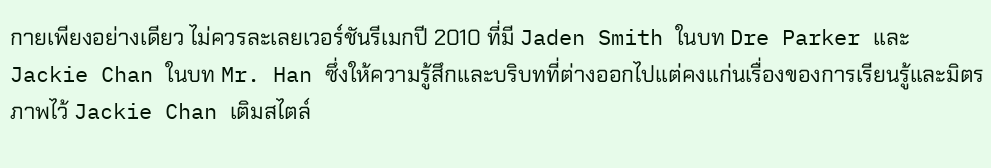กายเพียงอย่างเดียว ไม่ควรละเลยเวอร์ชันรีเมกปี 2010 ที่มี Jaden Smith ในบท Dre Parker และ Jackie Chan ในบท Mr. Han ซึ่งให้ความรู้สึกและบริบทที่ต่างออกไปแต่คงแก่นเรื่องของการเรียนรู้และมิตรภาพไว้ Jackie Chan เติมสไตล์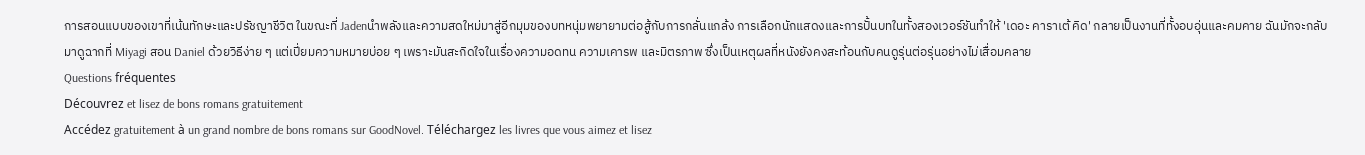การสอนแบบของเขาที่เน้นทักษะและปรัชญาชีวิต ในขณะที่ Jadenนำพลังและความสดใหม่มาสู่อีกมุมของบทหนุ่มพยายามต่อสู้กับการกลั่นแกล้ง การเลือกนักแสดงและการปั้นบทในทั้งสองเวอร์ชันทำให้ 'เดอะ คาราเต้ คิด' กลายเป็นงานที่ทั้งอบอุ่นและคมคาย ฉันมักจะกลับมาดูฉากที่ Miyagi สอน Daniel ด้วยวิธีง่าย ๆ แต่เปี่ยมความหมายบ่อย ๆ เพราะมันสะกิดใจในเรื่องความอดทน ความเคารพ และมิตรภาพ ซึ่งเป็นเหตุผลที่หนังยังคงสะท้อนกับคนดูรุ่นต่อรุ่นอย่างไม่เสื่อมคลาย
Questions fréquentes
Découvrez et lisez de bons romans gratuitement
Accédez gratuitement à un grand nombre de bons romans sur GoodNovel. Téléchargez les livres que vous aimez et lisez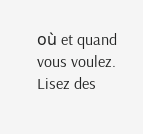où et quand vous voulez.
Lisez des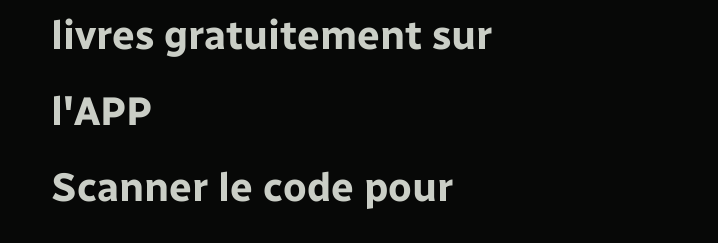livres gratuitement sur l'APP
Scanner le code pour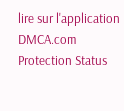lire sur l'application
DMCA.com Protection Status